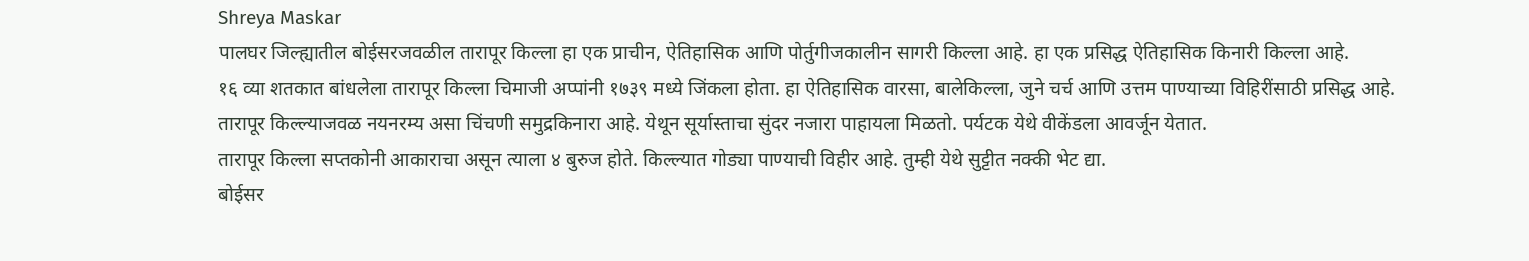Shreya Maskar
पालघर जिल्ह्यातील बोईसरजवळील तारापूर किल्ला हा एक प्राचीन, ऐतिहासिक आणि पोर्तुगीजकालीन सागरी किल्ला आहे. हा एक प्रसिद्ध ऐतिहासिक किनारी किल्ला आहे.
१६ व्या शतकात बांधलेला तारापूर किल्ला चिमाजी अप्पांनी १७३९ मध्ये जिंकला होता. हा ऐतिहासिक वारसा, बालेकिल्ला, जुने चर्च आणि उत्तम पाण्याच्या विहिरींसाठी प्रसिद्ध आहे.
तारापूर किल्ल्याजवळ नयनरम्य असा चिंचणी समुद्रकिनारा आहे. येथून सूर्यास्ताचा सुंदर नजारा पाहायला मिळतो. पर्यटक येथे वीकेंडला आवर्जून येतात.
तारापूर किल्ला सप्तकोनी आकाराचा असून त्याला ४ बुरुज होते. किल्ल्यात गोड्या पाण्याची विहीर आहे. तुम्ही येथे सुट्टीत नक्की भेट द्या.
बोईसर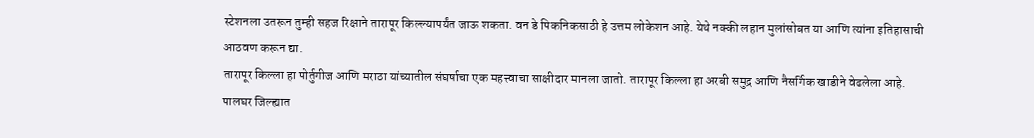स्टेशनला उतरून तुम्ही सहज रिक्षाने तारापूर किल्ल्यापर्यंत जाऊ शकता. वन डे पिकनिकसाठी हे उत्तम लोकेशन आहे. येथे नक्की लहान मुलांसोबत या आणि त्यांना इतिहासाची आठवण करून द्या.
तारापूर किल्ला हा पोर्तुगीज आणि मराठा यांच्यातील संघर्षाचा एक महत्त्वाचा साक्षीदार मानला जातो. तारापूर किल्ला हा अरबी समुद्र आणि नैसर्गिक खाडीने वेढलेला आहे.
पालघर जिल्ह्यात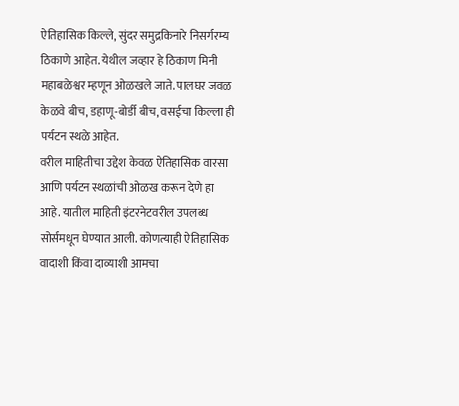ऐतिहासिक किल्ले, सुंदर समुद्रकिनारे निसर्गरम्य ठिकाणे आहेत. येथील जव्हार हे ठिकाण मिनी महाबळेश्वर म्हणून ओळखले जाते. पालघर जवळ केळवे बीच, डहाणू-बोर्डी बीच, वसईचा किल्ला ही पर्यटन स्थळे आहेत.
वरील माहितीचा उद्देश केवळ ऐतिहासिक वारसा आणि पर्यटन स्थळांची ओळख करून देणे हा आहे. यातील माहिती इंटरनेटवरील उपलब्ध सोर्समधून घेण्यात आली. कोणत्याही ऐतिहासिक वादाशी किंवा दाव्याशी आमचा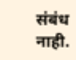संबंध नाही.